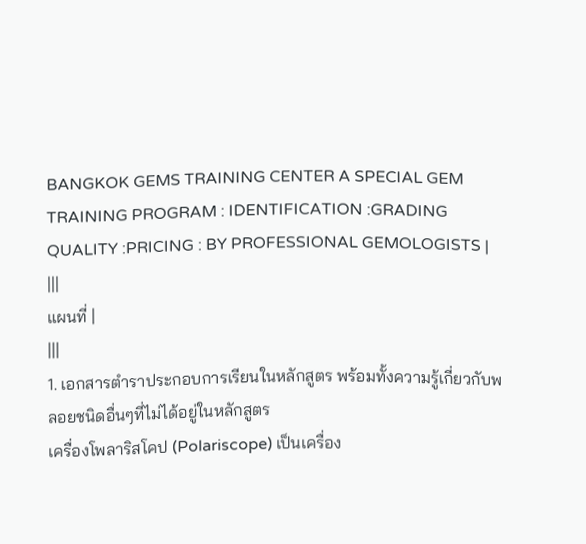BANGKOK GEMS TRAINING CENTER A SPECIAL GEM TRAINING PROGRAM : IDENTIFICATION :GRADING QUALITY :PRICING : BY PROFESSIONAL GEMOLOGISTS |
|||
แผนที่ |
|||
1. เอกสารตำราประกอบการเรียนในหลักสูตร พร้อมทั้งความรู้เกี่ยวกับพลอยชนิดอื่นๆที่ไม่ได้อยู่ในหลักสูตร
เครื่องโพลาริสโคป (Polariscope) เป็นเครื่อง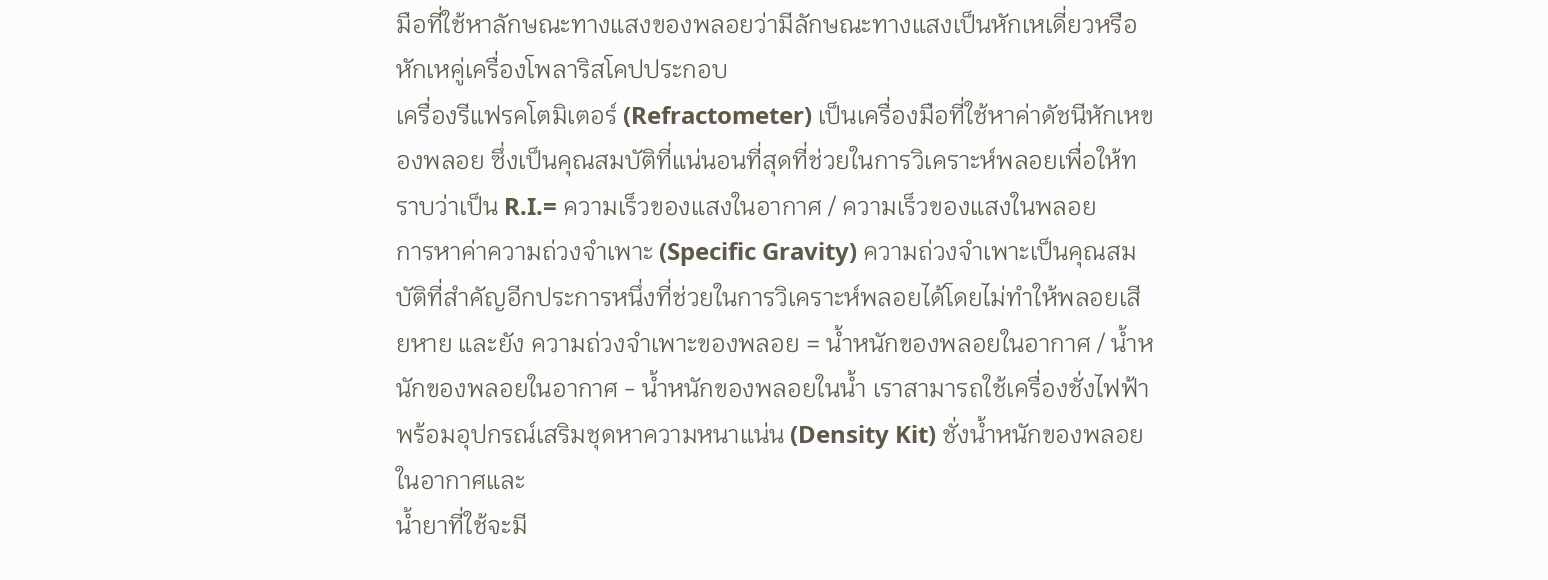มือที่ใช้หาลักษณะทางแสงของพลอยว่ามีลักษณะทางแสงเป็นหักเหเดี่ยวหรือหักเหคู่เครื่องโพลาริสโคปประกอบ
เครื่องรีแฟรคโตมิเตอร์ (Refractometer) เป็นเครื่องมือที่ใช้หาค่าดัชนีหักเหของพลอย ซึ่งเป็นคุณสมบัติที่แน่นอนที่สุดที่ช่วยในการวิเคราะห์พลอยเพื่อให้ทราบว่าเป็น R.I.= ความเร็วของแสงในอากาศ / ความเร็วของแสงในพลอย
การหาค่าความถ่วงจำเพาะ (Specific Gravity) ความถ่วงจำเพาะเป็นคุณสมบัติที่สำคัญอีกประการหนึ่งที่ช่วยในการวิเคราะห์พลอยได้โดยไม่ทำให้พลอยเสียหาย และยัง ความถ่วงจำเพาะของพลอย = น้ำหนักของพลอยในอากาศ / น้ำหนักของพลอยในอากาศ - น้ำหนักของพลอยในน้ำ เราสามารถใช้เครื่องชั่งไฟฟ้าพร้อมอุปกรณ์เสริมชุดหาความหนาแน่น (Density Kit) ชั่งน้ำหนักของพลอยในอากาศและ
น้ำยาที่ใช้จะมี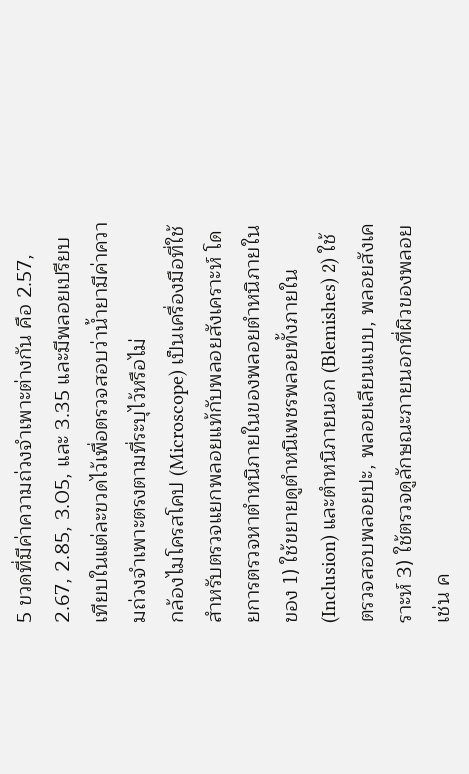5 ขวดที่มีค่าความถ่วงจำเพาะต่างกัน คือ 2.57, 2.67, 2.85, 3.05, และ 3.35 และมีพลอยเปรียบเทียบในแต่ละขวดไว้เพื่อตรวจสอบว่าน้ำยามีค่าความถ่วงจำเพาะตรงตามที่ระบุไว้หรือไม่
กล้องไมโครสโคป (Microscope) เป็นเครื่องมือที่ใช้สำหรับตรวจแยกพลอยแท้กับพลอยสังเคราะห์ โดยการตรวจหาตำหนิภายในของพลอยตำหนิภายในของ 1) ใช้ขยายดูตำหนิเพชรพลอยทั้งภายใน (Inclusion) และตำหนิภายนอก (Blemishes) 2) ใช้ตรวจสอบพลอยปะ, พลอยเลียนแบบ, พลอยสังเคราะห์ 3) ใช้ตรวจดูลักษณะภายนอกที่ผิวของพลอย เช่น ค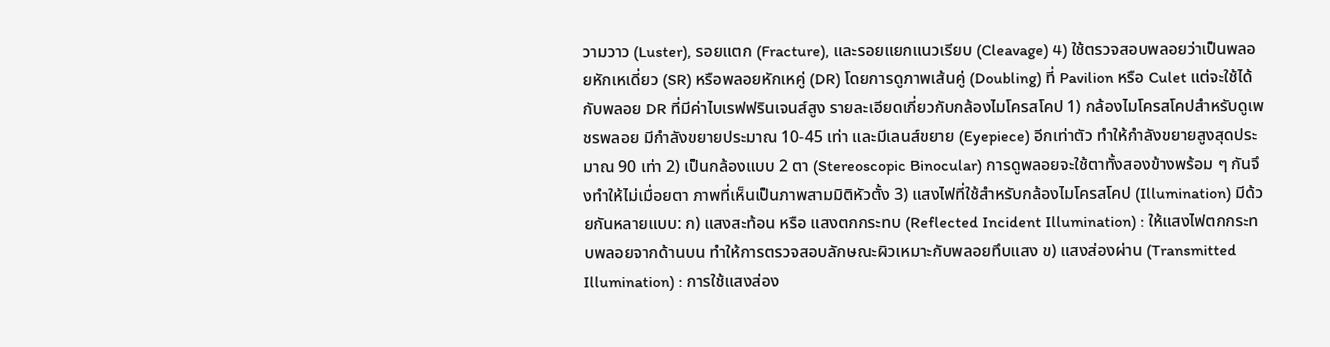วามวาว (Luster), รอยแตก (Fracture), และรอยแยกแนวเรียบ (Cleavage) 4) ใช้ตรวจสอบพลอยว่าเป็นพลอยหักเหเดี่ยว (SR) หรือพลอยหักเหคู่ (DR) โดยการดูภาพเส้นคู่ (Doubling) ที่ Pavilion หรือ Culet แต่จะใช้ได้กับพลอย DR ที่มีค่าไบเรฟฟรินเจนส์สูง รายละเอียดเกี่ยวกับกล้องไมโครสโคป 1) กล้องไมโครสโคปสำหรับดูเพชรพลอย มีกำลังขยายประมาณ 10-45 เท่า และมีเลนส์ขยาย (Eyepiece) อีกเท่าตัว ทำให้กำลังขยายสูงสุดประมาณ 90 เท่า 2) เป็นกล้องแบบ 2 ตา (Stereoscopic Binocular) การดูพลอยจะใช้ตาทั้งสองข้างพร้อม ๆ กันจึงทำให้ไม่เมื่อยตา ภาพที่เห็นเป็นภาพสามมิติหัวตั้ง 3) แสงไฟที่ใช้สำหรับกล้องไมโครสโคป (Illumination) มีด้วยกันหลายแบบ: ก) แสงสะท้อน หรือ แสงตกกระทบ (Reflected Incident Illumination) : ให้แสงไฟตกกระทบพลอยจากด้านบน ทำให้การตรวจสอบลักษณะผิวเหมาะกับพลอยทึบแสง ข) แสงส่องผ่าน (Transmitted Illumination) : การใช้แสงส่อง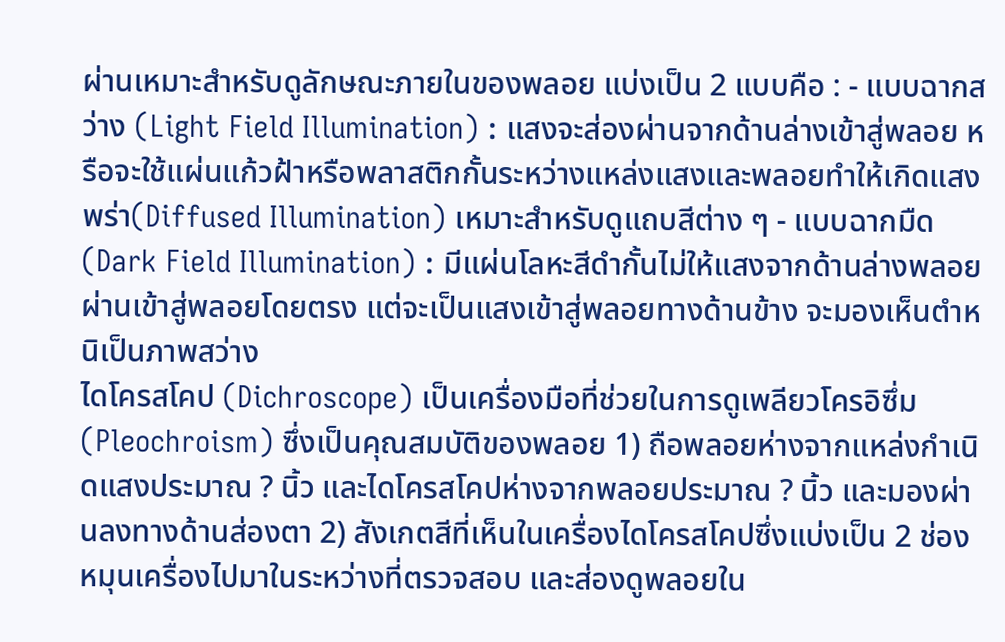ผ่านเหมาะสำหรับดูลักษณะภายในของพลอย แบ่งเป็น 2 แบบคือ : - แบบฉากสว่าง (Light Field Illumination) : แสงจะส่องผ่านจากด้านล่างเข้าสู่พลอย หรือจะใช้แผ่นแก้วฝ้าหรือพลาสติกกั้นระหว่างแหล่งแสงและพลอยทำให้เกิดแสงพร่า(Diffused Illumination) เหมาะสำหรับดูแถบสีต่าง ๆ - แบบฉากมืด (Dark Field Illumination) : มีแผ่นโลหะสีดำกั้นไม่ให้แสงจากด้านล่างพลอยผ่านเข้าสู่พลอยโดยตรง แต่จะเป็นแสงเข้าสู่พลอยทางด้านข้าง จะมองเห็นตำหนิเป็นภาพสว่าง
ไดโครสโคป (Dichroscope) เป็นเครื่องมือที่ช่วยในการดูเพลียวโครอิซึ่ม(Pleochroism) ซึ่งเป็นคุณสมบัติของพลอย 1) ถือพลอยห่างจากแหล่งกำเนิดแสงประมาณ ? นิ้ว และไดโครสโคปห่างจากพลอยประมาณ ? นิ้ว และมองผ่านลงทางด้านส่องตา 2) สังเกตสีที่เห็นในเครื่องไดโครสโคปซึ่งแบ่งเป็น 2 ช่อง หมุนเครื่องไปมาในระหว่างที่ตรวจสอบ และส่องดูพลอยใน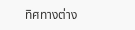ทิศทางต่าง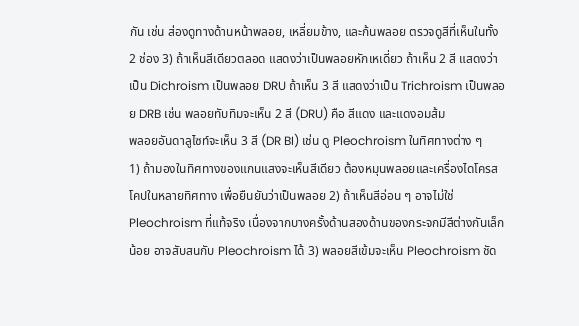กัน เช่น ส่องดูทางด้านหน้าพลอย, เหลี่ยมข้าง, และก้นพลอย ตรวจดูสีที่เห็นในทั้ง 2 ช่อง 3) ถ้าเห็นสีเดียวตลอด แสดงว่าเป็นพลอยหักเหเดี่ยว ถ้าเห็น 2 สี แสดงว่าเป็น Dichroism เป็นพลอย DRU ถ้าเห็น 3 สี แสดงว่าเป็น Trichroism เป็นพลอย DRB เช่น พลอยทับทิมจะเห็น 2 สี (DRU) คือ สีแดง และแดงอมส้ม
พลอยอันดาลูไซท์จะเห็น 3 สี (DR BI) เช่น ดู Pleochroism ในทิศทางต่าง ๆ
1) ถ้ามองในทิศทางของแกนแสงจะเห็นสีเดียว ต้องหมุนพลอยและเครื่องไดโครสโคปในหลายทิศทาง เพื่อยืนยันว่าเป็นพลอย 2) ถ้าเห็นสีอ่อน ๆ อาจไม่ใช่ Pleochroism ที่แท้จริง เนื่องจากบางครั้งด้านสองด้านของกระจกมีสีต่างกันเล็กน้อย อาจสับสนกับ Pleochroism ได้ 3) พลอยสีเข้มจะเห็น Pleochroism ชัด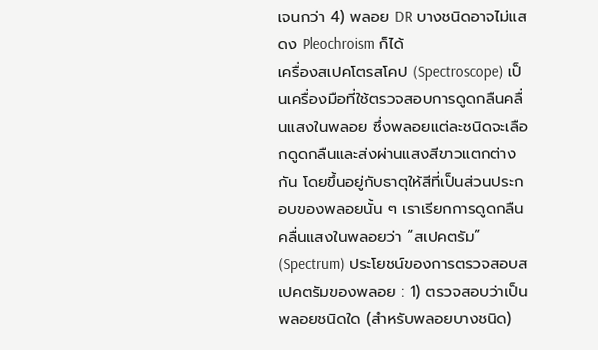เจนกว่า 4) พลอย DR บางชนิดอาจไม่แสดง Pleochroism ก็ได้
เครื่องสเปคโตรสโคป (Spectroscope) เป็นเครื่องมือที่ใช้ตรวจสอบการดูดกลืนคลื่นแสงในพลอย ซึ่งพลอยแต่ละชนิดจะเลือกดูดกลืนและส่งผ่านแสงสีขาวแตกต่างกัน โดยขึ้นอยู่กับธาตุให้สีที่เป็นส่วนประกอบของพลอยนั้น ๆ เราเรียกการดูดกลืนคลื่นแสงในพลอยว่า “สเปคตรัม” (Spectrum) ประโยชน์ของการตรวจสอบสเปคตรัมของพลอย : 1) ตรวจสอบว่าเป็นพลอยชนิดใด (สำหรับพลอยบางชนิด)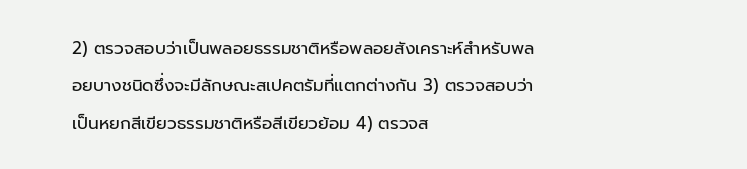2) ตรวจสอบว่าเป็นพลอยธรรมชาติหรือพลอยสังเคราะห์สำหรับพลอยบางชนิดซึ่งจะมีลักษณะสเปคตรัมที่แตกต่างกัน 3) ตรวจสอบว่าเป็นหยกสีเขียวธรรมชาติหรือสีเขียวย้อม 4) ตรวจส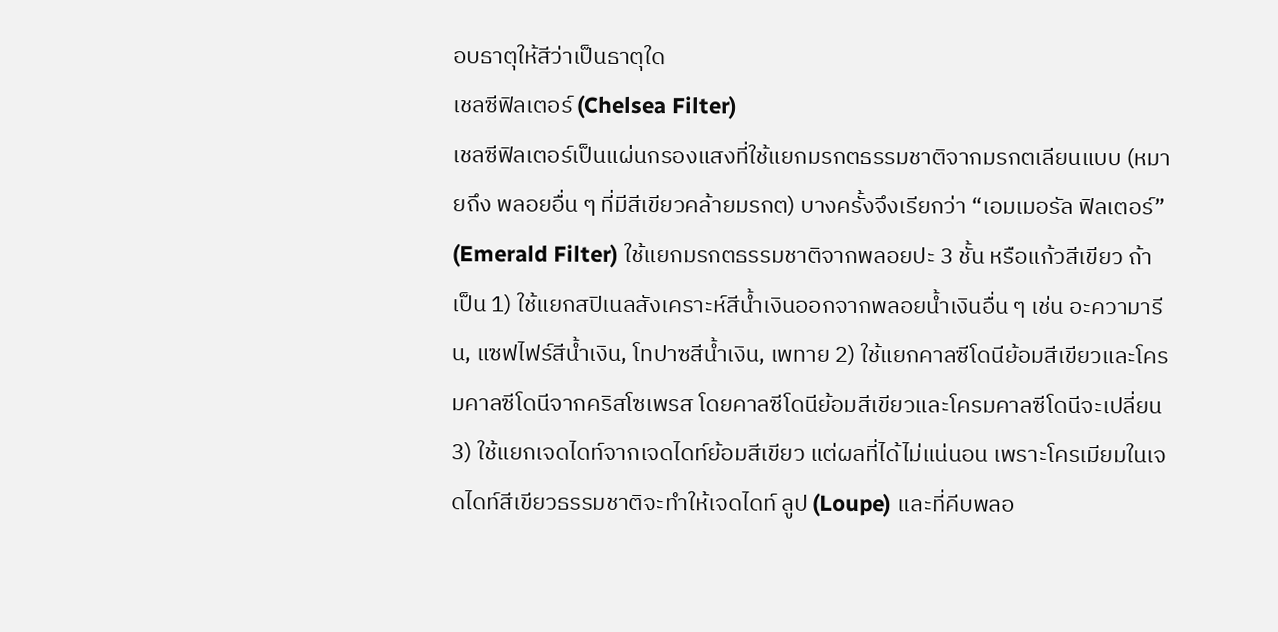อบธาตุให้สีว่าเป็นธาตุใด
เชลซีฟิลเตอร์ (Chelsea Filter)
เชลซีฟิลเตอร์เป็นแผ่นกรองแสงที่ใช้แยกมรกตธรรมชาติจากมรกตเลียนแบบ (หมายถึง พลอยอื่น ๆ ที่มีสีเขียวคล้ายมรกต) บางครั้งจึงเรียกว่า “เอมเมอรัล ฟิลเตอร์” (Emerald Filter) ใช้แยกมรกตธรรมชาติจากพลอยปะ 3 ชั้น หรือแก้วสีเขียว ถ้าเป็น 1) ใช้แยกสปิเนลสังเคราะห์สีน้ำเงินออกจากพลอยน้ำเงินอื่น ๆ เช่น อะความารีน, แซฟไฟร์สีน้ำเงิน, โทปาซสีน้ำเงิน, เพทาย 2) ใช้แยกคาลซีโดนีย้อมสีเขียวและโครมคาลซีโดนีจากคริสโซเพรส โดยคาลซีโดนีย้อมสีเขียวและโครมคาลซีโดนีจะเปลี่ยน 3) ใช้แยกเจดไดท์จากเจดไดท์ย้อมสีเขียว แต่ผลที่ได้ไม่แน่นอน เพราะโครเมียมในเจดไดท์สีเขียวธรรมชาติจะทำให้เจดไดท์ ลูป (Loupe) และที่คีบพลอ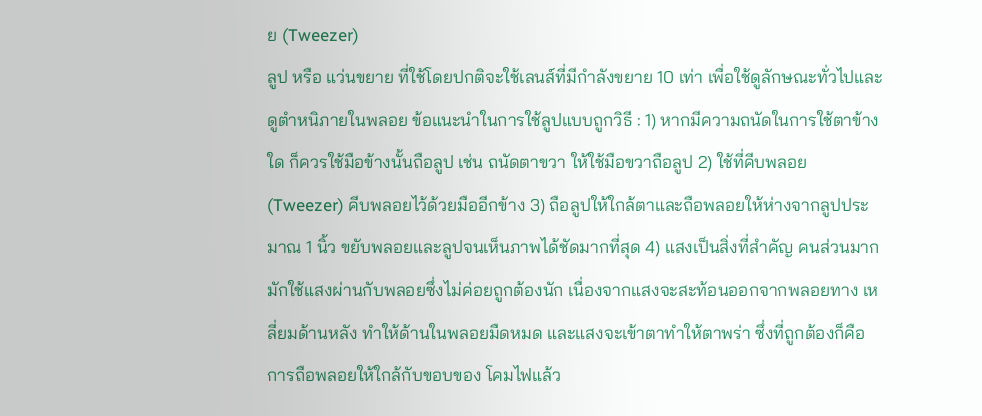ย (Tweezer)
ลูป หรือ แว่นขยาย ที่ใช้โดยปกติจะใช้เลนส์ที่มีกำลังขยาย 10 เท่า เพื่อใช้ดูลักษณะทั่วไปและดูตำหนิภายในพลอย ข้อแนะนำในการใช้ลูปแบบถูกวิธี : 1) หากมีความถนัดในการใช้ตาข้างใด ก็ควรใช้มือข้างนั้นถือลูป เช่น ถนัดตาขวา ให้ใช้มือขวาถือลูป 2) ใช้ที่คีบพลอย (Tweezer) คีบพลอยไว้ด้วยมืออีกข้าง 3) ถือลูปให้ใกล้ตาและถือพลอยให้ห่างจากลูปประมาณ 1 นิ้ว ขยับพลอยและลูปจนเห็นภาพได้ชัดมากที่สุด 4) แสงเป็นสิ่งที่สำคัญ คนส่วนมากมักใช้แสงผ่านกับพลอยซึ่งไม่ค่อยถูกต้องนัก เนื่องจากแสงจะสะท้อนออกจากพลอยทาง เหลี่ยมด้านหลัง ทำให้ด้านในพลอยมืดหมด และแสงจะเข้าตาทำให้ตาพร่า ซึ่งที่ถูกต้องก็คือ การถือพลอยให้ใกล้กับขอบของ โคมไฟแล้ว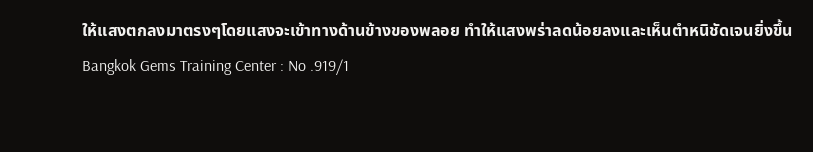ให้แสงตกลงมาตรงๆโดยแสงจะเข้าทางด้านข้างของพลอย ทำให้แสงพร่าลดน้อยลงและเห็นตำหนิชัดเจนยิ่งขึ้น
Bangkok Gems Training Center : No .919/1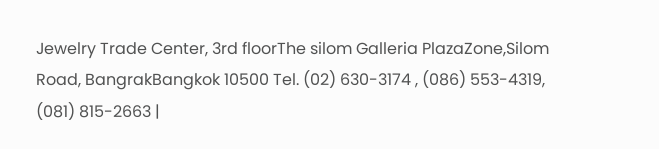Jewelry Trade Center, 3rd floorThe silom Galleria PlazaZone,Silom Road, BangrakBangkok 10500 Tel. (02) 630-3174 , (086) 553-4319, (081) 815-2663 |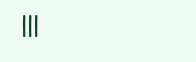|||